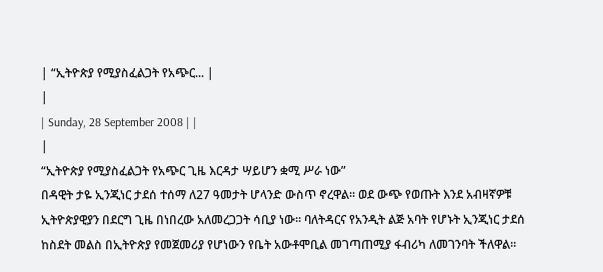| “ኢትዮጵያ የሚያስፈልጋት የአጭር... |
|
| Sunday, 28 September 2008 | |
|
“ኢትዮጵያ የሚያስፈልጋት የአጭር ጊዜ እርዳታ ሣይሆን ቋሚ ሥራ ነው”
በዳዊት ታዬ ኢንጂነር ታደሰ ተሰማ ለ27 ዓመታት ሆላንድ ውስጥ ኖረዋል፡፡ ወደ ውጭ የወጡት እንደ አብዛኛዎቹ ኢትዮጵያዊያን በደርግ ጊዜ በነበረው አለመረጋጋት ሳቢያ ነው፡፡ ባለትዳርና የአንዲት ልጅ አባት የሆኑት ኢንጂነር ታደሰ ከስደት መልስ በኢትዮጵያ የመጀመሪያ የሆነውን የቤት አውቶሞቢል መገጣጠሚያ ፋብሪካ ለመገንባት ችለዋል፡፡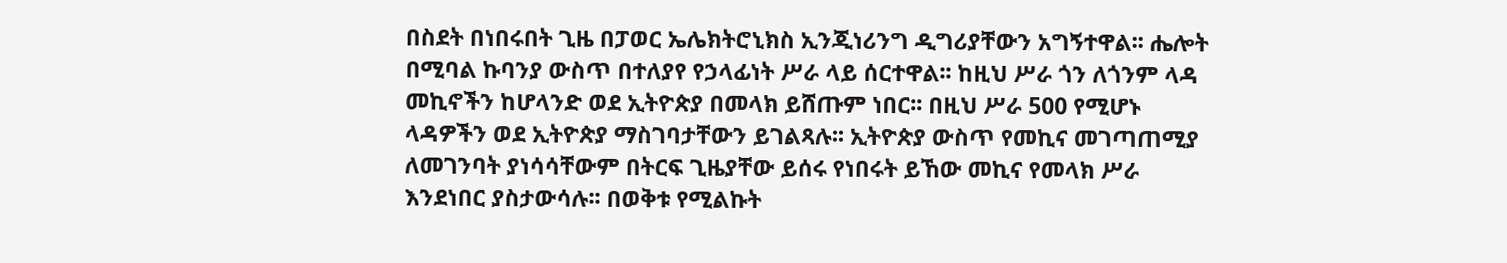በስደት በነበሩበት ጊዜ በፓወር ኤሌክትሮኒክስ ኢንጂነሪንግ ዲግሪያቸውን አግኝተዋል፡፡ ሔሎት በሚባል ኩባንያ ውስጥ በተለያየ የኃላፊነት ሥራ ላይ ሰርተዋል፡፡ ከዚህ ሥራ ጎን ለጎንም ላዳ መኪኖችን ከሆላንድ ወደ ኢትዮጵያ በመላክ ይሸጡም ነበር፡፡ በዚህ ሥራ 500 የሚሆኑ ላዳዎችን ወደ ኢትዮጵያ ማስገባታቸውን ይገልጻሉ፡፡ ኢትዮጵያ ውስጥ የመኪና መገጣጠሚያ ለመገንባት ያነሳሳቸውም በትርፍ ጊዜያቸው ይሰሩ የነበሩት ይኸው መኪና የመላክ ሥራ እንደነበር ያስታውሳሉ፡፡ በወቅቱ የሚልኩት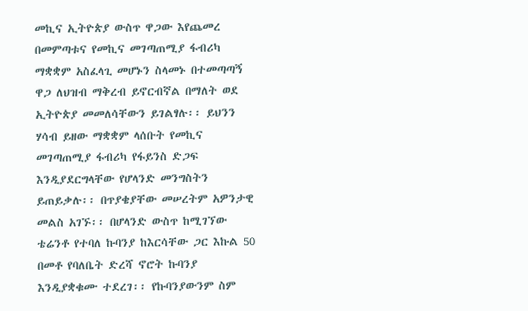መኪና ኢትዮጵያ ውስጥ ዋጋው እየጨመረ በመምጣቱና የመኪና መገጣጠሚያ ፋብሪካ ማቋቋም አስፈላጊ መሆኑን ስላመኑ በተመጣጣኝ ዋጋ ለህዝብ ማቅረብ ይኖርብኛል በማለት ወደ ኢትዮጵያ መመለሳቸውን ይገልፃሉ፡፡ ይህንን ሃሳብ ይዘው ማቋቋም ላሰቡት የመኪና መገጣጠሚያ ፋብሪካ የፋይንስ ድጋፍ እንዲያደርግላቸው የሆላንድ መንግስትን ይጠይቃሉ፡፡ በጥያቄያቸው መሠረትም አዎንታዊ መልስ አገኙ፡፡ በሆላንድ ውስጥ ከሚገኘው ቴሬንቶ የተባለ ኩባንያ ከእርሳቸው ጋር እኩል 50 በመቶ የባለቤት ድረሻ ኖሮት ኩባንያ እንዲያቋቁሙ ተደረገ፡፡ የኩባንያውንም ስም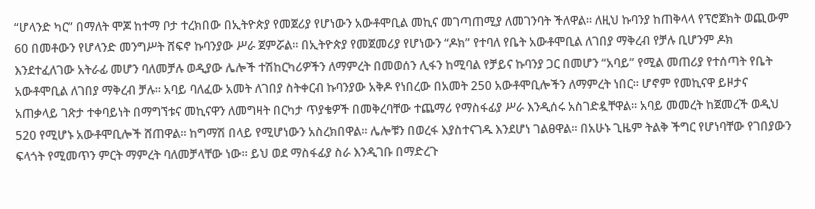“ሆላንድ ካር” በማለት ሞጆ ከተማ ቦታ ተረክበው በኢትዮጵያ የመጀሪያ የሆነውን አውቶሞቢል መኪና መገጣጠሚያ ለመገንባት ችለዋል፡፡ ለዚህ ኩባንያ ከጠቅላላ የፕሮጀክት ወጪውም 60 በመቶውን የሆላንድ መንግሥት ሸፍኖ ኩባንያው ሥራ ጀምሯል፡፡ በኢትዮጵያ የመጀመሪያ የሆነውን “ዶክ” የተባለ የቤት አውቶሞቢል ለገበያ ማቅረብ የቻሉ ቢሆንም ዶክ እንደተፈለገው አትራፊ መሆን ባለመቻሉ ወዲያው ሌሎች ተሽከርካሪዎችን ለማምረት በመወሰን ሊፋን ከሚባል የቻይና ኩባንያ ጋር በመሆን “አባይ” የሚል መጠሪያ የተሰጣት የቤት አውቶሞቢል ለገበያ ማቅረብ ቻሉ፡፡ አባይ ባለፈው አመት ለገበያ ስትቀርብ ኩባንያው አቅዶ የነበረው በአመት 250 አውቶሞቢሎችን ለማምረት ነበር፡፡ ሆኖም የመኪናዋ ይዞታና አጠቃላይ ገጽታ ተቀባይነት በማግኘቱና መኪናዋን ለመግዛት በርካታ ጥያቄዎች በመቅረባቸው ተጨማሪ የማስፋፊያ ሥራ እንዲሰሩ አስገድዷቸዋል፡፡ አባይ መመረት ከጀመረች ወዲህ 520 የሚሆኑ አውቶሞቢሎች ሸጠዋል፡፡ ከግማሽ በላይ የሚሆነውን አስረክበዋል፡፡ ሌሎቹን በወረፋ እያስተናገዱ እንደሆነ ገልፀዋል፡፡ በአሁኑ ጊዜም ትልቅ ችግር የሆነባቸው የገበያውን ፍላጎት የሚመጥን ምርት ማምረት ባለመቻላቸው ነው፡፡ ይህ ወደ ማስፋፊያ ስራ እንዲገቡ በማድረጉ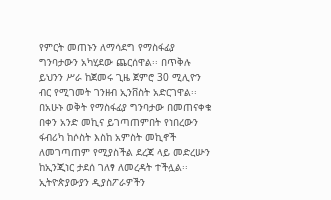የምርት መጠኑን ለማሳደግ የማስፋፊያ ግንባታውን አካሂደው ጨርሰዋል፡፡ በጥቅሉ ይህንን ሥራ ከጀመሩ ጊዜ ጀምሮ 30 ሚሊዮን ብር የሚገመት ገንዘብ ኢንቨስት አድርገዋል፡፡ በአሁኑ ወቅት የማስፋፊያ ግንባታው በመጠናቀቁ በቀን አንድ መኪና ይገጣጠምበት የነበረውን ፋብሪካ ከሶስት እስከ አምስት መኪኖች ለመገጣጠም የሚያስችል ደረጃ ላይ መድረሡን ከኢንጂነር ታደሰ ገለፃ ለመረዳት ተችሏል፡፡ ኢትዮጵያውያን ዲያስፖራዎችን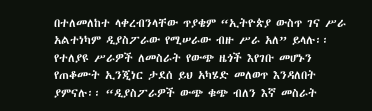በተለመለከተ ላቀረብንላቸው ጥያቄም “ኢትዮጵያ ውስጥ ገና ሥራ አልተነካም ዲያስፖራው የሚሠራው ብዙ ሥራ አለ” ይላሉ፡፡ የተለያዩ ሥራዎች ለመስራት የውጭ ዜጎች እየገቡ መሆኑን የጠቆሙት ኢንጂነር ታደሰ ይህ አካሄድ መለወጥ እንዳለበት ያምናሉ፡፡ “ዲያስፖራዎች ውጭ ቁጭ ብለን እኛ መስራት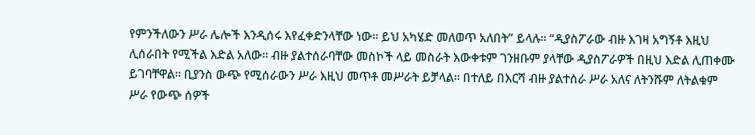የምንችለውን ሥራ ሌሎች እንዲሰሩ እየፈቀድንላቸው ነው፡፡ ይህ አካሄድ መለወጥ አለበት” ይላሉ፡፡ “ዲያስፖራው ብዙ እገዛ አግኝቶ እዚህ ሊሰራበት የሚችል እድል አለው፡፡ ብዙ ያልተሰራባቸው መስኮች ላይ መስራት እውቀቱም ገንዘቡም ያላቸው ዲያስፖራዎች በዚህ እድል ሊጠቀሙ ይገባቸዋል፡፡ ቢያንስ ውጭ የሚሰራውን ሥራ እዚህ መጥቶ መሥራት ይቻላል፡፡ በተለይ በእርሻ ብዙ ያልተሰራ ሥራ አለና ለትንሹም ለትልቁም ሥራ የውጭ ሰዎች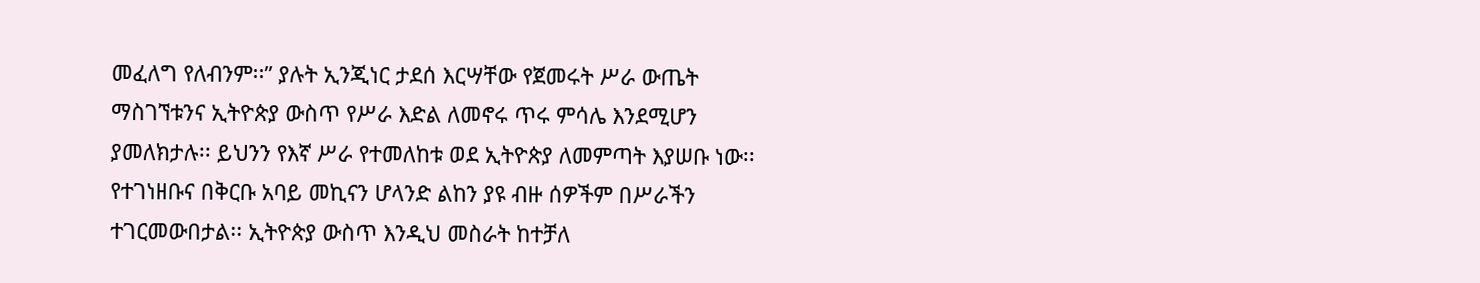መፈለግ የለብንም፡፡” ያሉት ኢንጂነር ታደሰ እርሣቸው የጀመሩት ሥራ ውጤት ማስገኘቱንና ኢትዮጵያ ውስጥ የሥራ እድል ለመኖሩ ጥሩ ምሳሌ እንደሚሆን ያመለክታሉ፡፡ ይህንን የእኛ ሥራ የተመለከቱ ወደ ኢትዮጵያ ለመምጣት እያሠቡ ነው፡፡ የተገነዘቡና በቅርቡ አባይ መኪናን ሆላንድ ልከን ያዩ ብዙ ሰዎችም በሥራችን ተገርመውበታል፡፡ ኢትዮጵያ ውስጥ እንዲህ መስራት ከተቻለ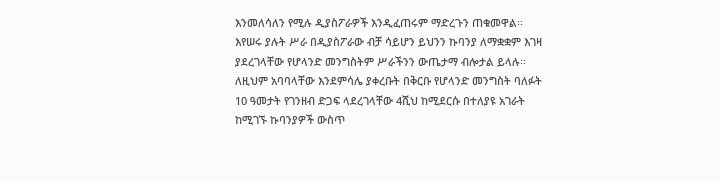እንመለሳለን የሚሉ ዲያስፖራዎች እንዲፈጠሩም ማድረጉን ጠቁመዋል፡፡ እየሠሩ ያሉት ሥራ በዲያስፖራው ብቻ ሳይሆን ይህንን ኩባንያ ለማቋቋም እገዛ ያደረገላቸው የሆላንድ መንግስትም ሥራችንን ውጤታማ ብሎታል ይላሉ፡፡ ለዚህም አባባላቸው እንደምሳሌ ያቀረቡት በቅርቡ የሆላንድ መንግስት ባለፉት 10 ዓመታት የገንዘብ ድጋፍ ላደረገላቸው 4ሺህ ከሚደርሱ በተለያዩ አገራት ከሚገኙ ኩባንያዎች ውስጥ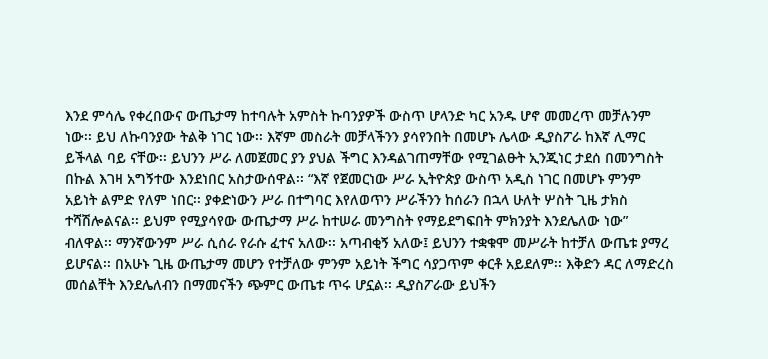እንደ ምሳሌ የቀረበውና ውጤታማ ከተባሉት አምስት ኩባንያዎች ውስጥ ሆላንድ ካር አንዱ ሆኖ መመረጥ መቻሉንም ነው፡፡ ይህ ለኩባንያው ትልቅ ነገር ነው፡፡ እኛም መስራት መቻላችንን ያሳየንበት በመሆኑ ሌላው ዲያስፖራ ከእኛ ሊማር ይችላል ባይ ናቸው፡፡ ይህንን ሥራ ለመጀመር ያን ያህል ችግር እንዳልገጠማቸው የሚገልፁት ኢንጂነር ታደሰ በመንግስት በኩል እገዛ አግኝተው እንደነበር አስታውሰዋል፡፡ “እኛ የጀመርነው ሥራ ኢትዮጵያ ውስጥ አዲስ ነገር በመሆኑ ምንም አይነት ልምድ የለም ነበር፡፡ ያቀድነውን ሥራ በተግባር እየለወጥን ሥራችንን ከሰራን በኋላ ሁለት ሦስት ጊዜ ታክስ ተሻሽሎልናል፡፡ ይህም የሚያሳየው ውጤታማ ሥራ ከተሠራ መንግስት የማይደግፍበት ምክንያት እንደሌለው ነው” ብለዋል፡፡ ማንኛውንም ሥራ ሲሰራ የራሱ ፈተና አለው፡፡ አጣብቂኝ አለው፤ ይህንን ተቋቁሞ መሥራት ከተቻለ ውጤቱ ያማረ ይሆናል፡፡ በአሁኑ ጊዜ ውጤታማ መሆን የተቻለው ምንም አይነት ችግር ሳያጋጥም ቀርቶ አይደለም፡፡ እቅድን ዳር ለማድረስ መሰልቸት እንደሌለብን በማመናችን ጭምር ውጤቱ ጥሩ ሆኗል፡፡ ዲያስፖራው ይህችን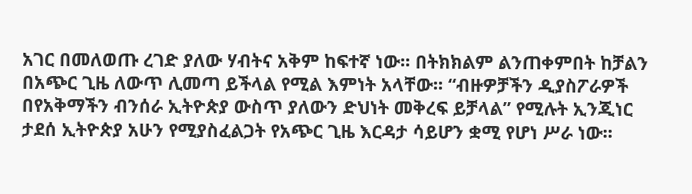አገር በመለወጡ ረገድ ያለው ሃብትና አቅም ከፍተኛ ነው፡፡ በትክክልም ልንጠቀምበት ከቻልን በአጭር ጊዜ ለውጥ ሊመጣ ይችላል የሚል እምነት አላቸው፡፡ “ብዙዎቻችን ዲያስፖራዎች በየአቅማችን ብንሰራ ኢትዮጵያ ውስጥ ያለውን ድህነት መቅረፍ ይቻላል” የሚሉት ኢንጂነር ታደሰ ኢትዮጵያ አሁን የሚያስፈልጋት የአጭር ጊዜ እርዳታ ሳይሆን ቋሚ የሆነ ሥራ ነው፡፡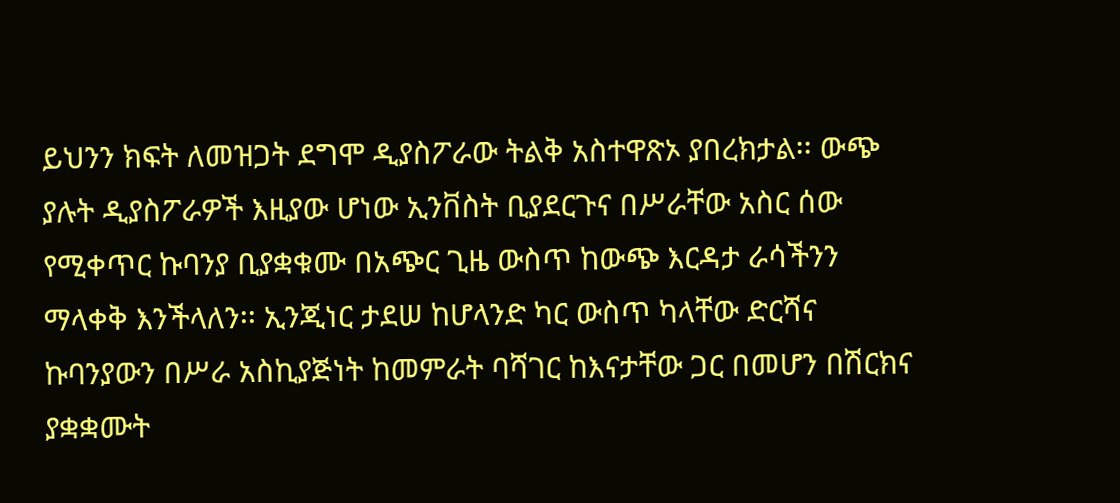ይህንን ክፍት ለመዝጋት ደግሞ ዲያስፖራው ትልቅ አስተዋጽኦ ያበረክታል፡፡ ውጭ ያሉት ዲያስፖራዎች እዚያው ሆነው ኢንቨስት ቢያደርጉና በሥራቸው አስር ሰው የሚቀጥር ኩባንያ ቢያቋቁሙ በአጭር ጊዜ ውስጥ ከውጭ እርዳታ ራሳችንን ማላቀቅ እንችላለን፡፡ ኢንጂነር ታደሠ ከሆላንድ ካር ውስጥ ካላቸው ድርሻና ኩባንያውን በሥራ አስኪያጅነት ከመምራት ባሻገር ከእናታቸው ጋር በመሆን በሽርክና ያቋቋሙት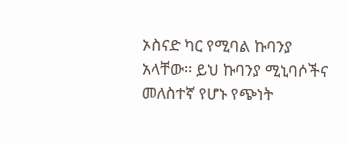ኦስናድ ካር የሚባል ኩባንያ አላቸው፡፡ ይህ ኩባንያ ሚኒባሶችና መለስተኛ የሆኑ የጭነት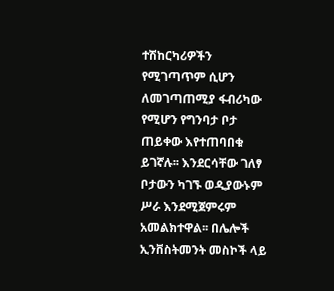ተሽከርካሪዎችን የሚገጣጥም ሲሆን ለመገጣጠሚያ ፋብሪካው የሚሆን የግንባታ ቦታ ጠይቀው እየተጠባበቁ ይገኛሉ፡፡ እንደርሳቸው ገለፃ ቦታውን ካገኙ ወዲያውኑም ሥራ እንደሚጀምሩም አመልክተዋል፡፡ በሌሎች ኢንቨስትመንት መስኮች ላይ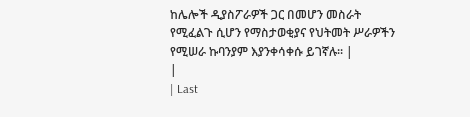ከሌሎች ዲያስፖራዎች ጋር በመሆን መስራት የሚፈልጉ ሲሆን የማስታወቂያና የህትመት ሥራዎችን የሚሠራ ኩባንያም እያንቀሳቀሱ ይገኛሉ፡፡ |
|
| Last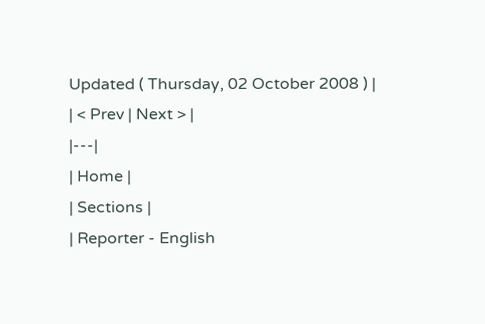Updated ( Thursday, 02 October 2008 ) |
| < Prev | Next > |
|---|
| Home |
| Sections |
| Reporter - English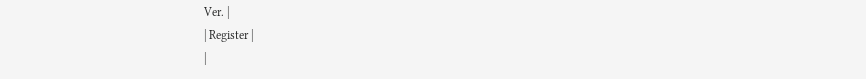Ver. |
| Register |
|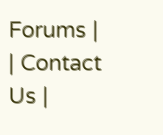Forums |
| Contact Us |